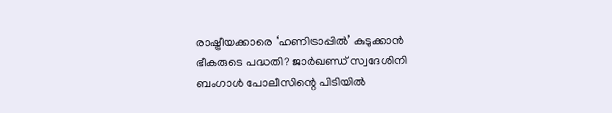രാഷ്ട്രീയക്കാരെ ‘ഹണിട്രാപ്പിൽ’ കുടുക്കാൻ ഭീകരുടെ പദ്ധതി? ജാർഖണ്ഡ് സ്വദേശിനി ബംഗാൾ പോലീസിന്റെ പിടിയിൽ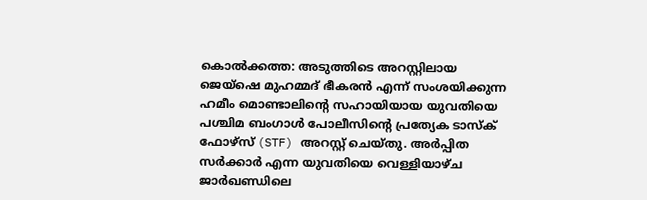കൊൽക്കത്ത: അടുത്തിടെ അറസ്റ്റിലായ ജെയ്ഷെ മുഹമ്മദ് ഭീകരൻ എന്ന് സംശയിക്കുന്ന ഹമീം മൊണ്ടാലിന്റെ സഹായിയായ യുവതിയെ പശ്ചിമ ബംഗാൾ പോലീസിന്റെ പ്രത്യേക ടാസ്ക് ഫോഴ്സ് (STF) അറസ്റ്റ് ചെയ്തു. അർപ്പിത സർക്കാർ എന്ന യുവതിയെ വെള്ളിയാഴ്ച ജാർഖണ്ഡിലെ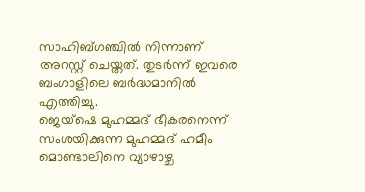സാഹിബ്ഗഞ്ചിൽ നിന്നാണ് അറസ്റ്റ് ചെയ്തത്. തുടർന്ന് ഇവരെ ബംഗാളിലെ ബർദ്ധമാനിൽ എത്തിച്ചു.
ജെയ്ഷെ മുഹമ്മദ് ഭീകരനെന്ന് സംശയിക്കുന്ന മുഹമ്മദ് ഹമീം മൊണ്ടാലിനെ വ്യാഴാഴ്ച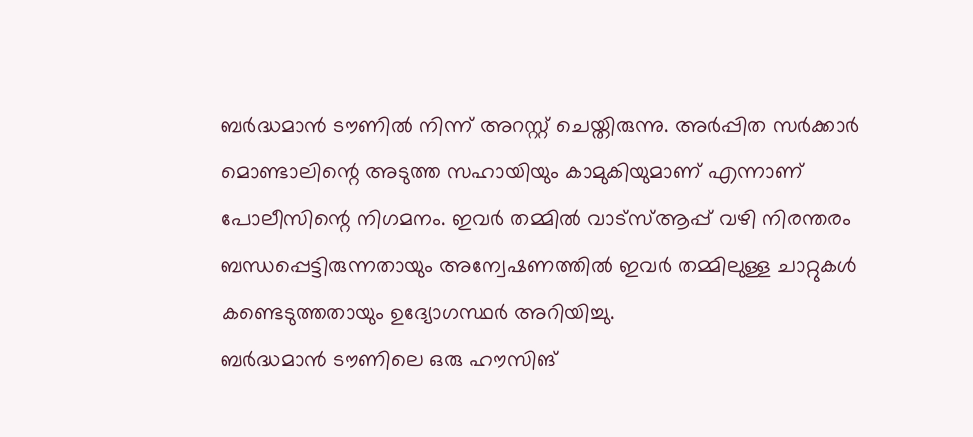ബർദ്ധമാൻ ടൗണിൽ നിന്ന് അറസ്റ്റ് ചെയ്തിരുന്നു. അർപ്പിത സർക്കാർ മൊണ്ടാലിന്റെ അടുത്ത സഹായിയും കാമുകിയുമാണ് എന്നാണ് പോലീസിന്റെ നിഗമനം. ഇവർ തമ്മിൽ വാട്സ്ആപ്പ് വഴി നിരന്തരം ബന്ധപ്പെട്ടിരുന്നതായും അന്വേഷണത്തിൽ ഇവർ തമ്മിലുള്ള ചാറ്റുകൾ കണ്ടെടുത്തതായും ഉദ്യോഗസ്ഥർ അറിയിച്ചു.
ബർദ്ധമാൻ ടൗണിലെ ഒരു ഹൗസിങ്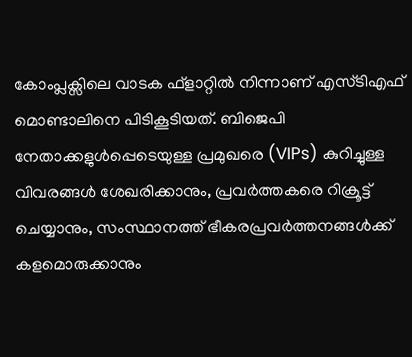കോംപ്ലക്സിലെ വാടക ഫ്ളാറ്റിൽ നിന്നാണ് എസ്ടിഎഫ് മൊണ്ടാലിനെ പിടികൂടിയത്. ബിജെപി നേതാക്കളുൾപ്പെടെയുള്ള പ്രമുഖരെ (VIPs) കുറിച്ചുള്ള വിവരങ്ങൾ ശേഖരിക്കാനും, പ്രവർത്തകരെ റിക്രൂട്ട് ചെയ്യാനും, സംസ്ഥാനത്ത് ഭീകരപ്രവർത്തനങ്ങൾക്ക് കളമൊരുക്കാനും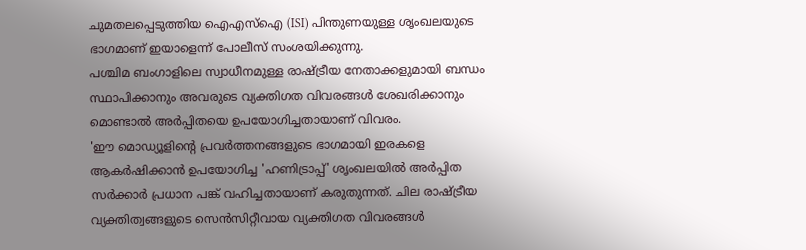ചുമതലപ്പെടുത്തിയ ഐഎസ്ഐ (ISI) പിന്തുണയുള്ള ശൃംഖലയുടെ ഭാഗമാണ് ഇയാളെന്ന് പോലീസ് സംശയിക്കുന്നു.
പശ്ചിമ ബംഗാളിലെ സ്വാധീനമുള്ള രാഷ്ട്രീയ നേതാക്കളുമായി ബന്ധം സ്ഥാപിക്കാനും അവരുടെ വ്യക്തിഗത വിവരങ്ങൾ ശേഖരിക്കാനും മൊണ്ടാൽ അർപ്പിതയെ ഉപയോഗിച്ചതായാണ് വിവരം.
'ഈ മൊഡ്യൂളിന്റെ പ്രവർത്തനങ്ങളുടെ ഭാഗമായി ഇരകളെ ആകർഷിക്കാൻ ഉപയോഗിച്ച 'ഹണിട്രാപ്പ്' ശൃംഖലയിൽ അർപ്പിത സർക്കാർ പ്രധാന പങ്ക് വഹിച്ചതായാണ് കരുതുന്നത്. ചില രാഷ്ട്രീയ വ്യക്തിത്വങ്ങളുടെ സെൻസിറ്റീവായ വ്യക്തിഗത വിവരങ്ങൾ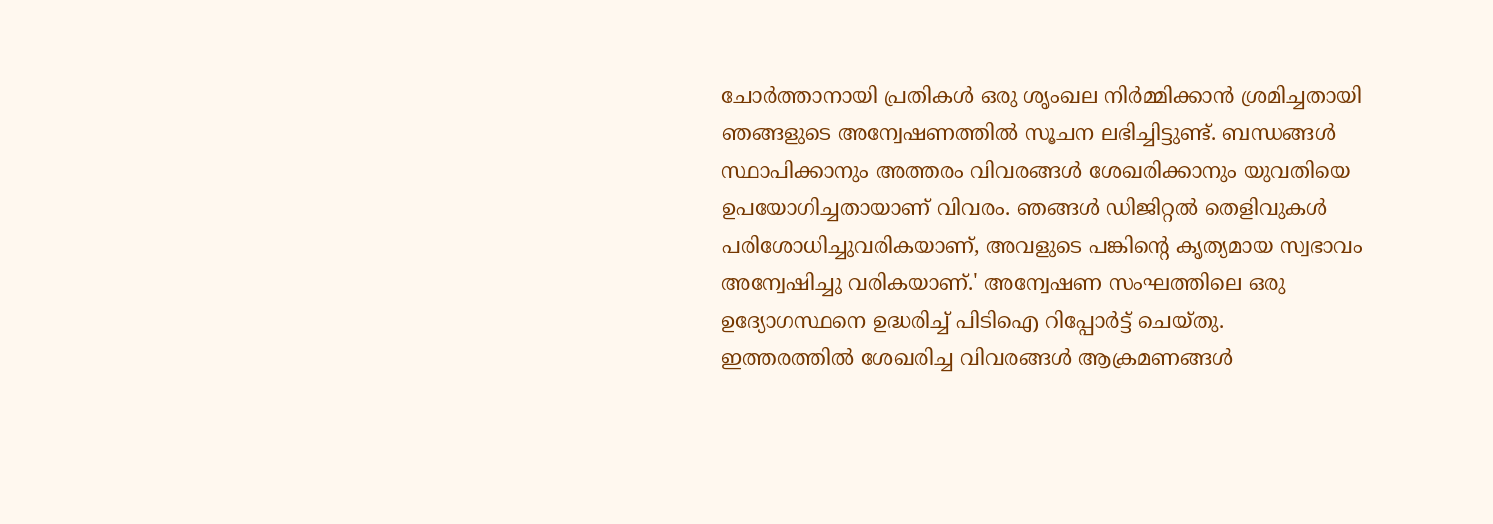ചോർത്താനായി പ്രതികൾ ഒരു ശൃംഖല നിർമ്മിക്കാൻ ശ്രമിച്ചതായി ഞങ്ങളുടെ അന്വേഷണത്തിൽ സൂചന ലഭിച്ചിട്ടുണ്ട്. ബന്ധങ്ങൾ സ്ഥാപിക്കാനും അത്തരം വിവരങ്ങൾ ശേഖരിക്കാനും യുവതിയെ ഉപയോഗിച്ചതായാണ് വിവരം. ഞങ്ങൾ ഡിജിറ്റൽ തെളിവുകൾ പരിശോധിച്ചുവരികയാണ്, അവളുടെ പങ്കിന്റെ കൃത്യമായ സ്വഭാവം അന്വേഷിച്ചു വരികയാണ്.' അന്വേഷണ സംഘത്തിലെ ഒരു ഉദ്യോഗസ്ഥനെ ഉദ്ധരിച്ച് പിടിഐ റിപ്പോർട്ട് ചെയ്തു.
ഇത്തരത്തിൽ ശേഖരിച്ച വിവരങ്ങൾ ആക്രമണങ്ങൾ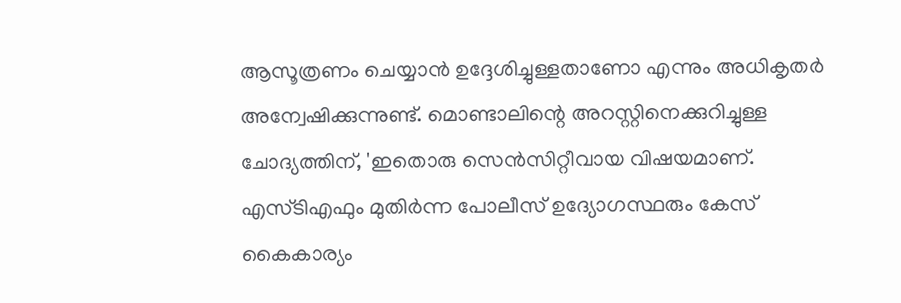ആസൂത്രണം ചെയ്യാൻ ഉദ്ദേശിച്ചുള്ളതാണോ എന്നും അധികൃതർ അന്വേഷിക്കുന്നുണ്ട്. മൊണ്ടാലിന്റെ അറസ്റ്റിനെക്കുറിച്ചുള്ള ചോദ്യത്തിന്, 'ഇതൊരു സെൻസിറ്റീവായ വിഷയമാണ്. എസ്ടിഎഫും മുതിർന്ന പോലീസ് ഉദ്യോഗസ്ഥരും കേസ് കൈകാര്യം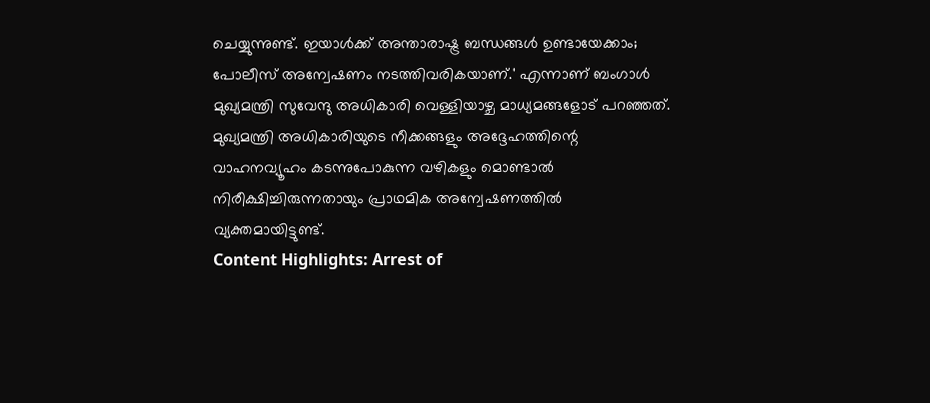ചെയ്യുന്നുണ്ട്. ഇയാൾക്ക് അന്താരാഷ്ട്ര ബന്ധങ്ങൾ ഉണ്ടായേക്കാം; പോലീസ് അന്വേഷണം നടത്തിവരികയാണ്.' എന്നാണ് ബംഗാൾ മുഖ്യമന്ത്രി സുവേന്ദു അധികാരി വെള്ളിയാഴ്ച മാധ്യമങ്ങളോട് പറഞ്ഞത്.
മുഖ്യമന്ത്രി അധികാരിയുടെ നീക്കങ്ങളും അദ്ദേഹത്തിന്റെ വാഹനവ്യൂഹം കടന്നുപോകുന്ന വഴികളും മൊണ്ടാൽ നിരീക്ഷിച്ചിരുന്നതായും പ്രാഥമിക അന്വേഷണത്തിൽ വ്യക്തമായിട്ടുണ്ട്.
Content Highlights: Arrest of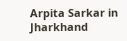Arpita Sarkar in Jharkhand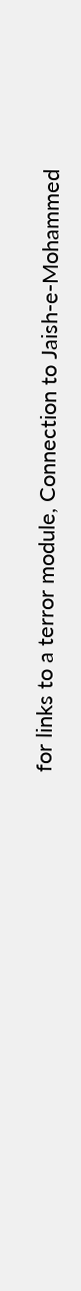for links to a terror module, Connection to Jaish-e-Mohammed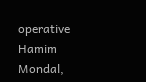operative Hamim Mondal,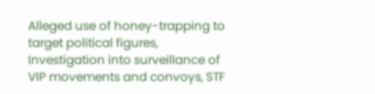Alleged use of honey-trapping to target political figures, Investigation into surveillance of VIP movements and convoys, STF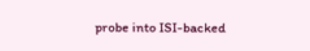probe into ISI-backed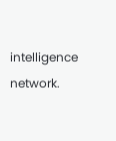intelligence network.